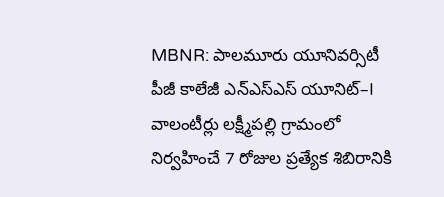MBNR: పాలమూరు యూనివర్సిటీ పీజీ కాలేజీ ఎన్ఎస్ఎస్ యూనిట్–I వాలంటీర్లు లక్ష్మీపల్లి గ్రామంలో నిర్వహించే 7 రోజుల ప్రత్యేక శిబిరానికి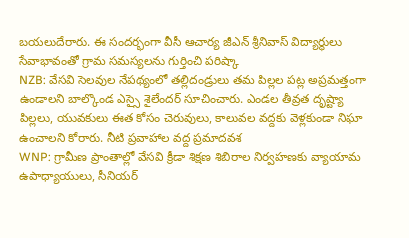బయలుదేరారు. ఈ సందర్భంగా వీసీ ఆచార్య జీఎన్ శ్రీనివాస్ విద్యార్థులు సేవాభావంతో గ్రామ సమస్యలను గుర్తించి పరిష్కా
NZB: వేసవి సెలవుల నేపథ్యంలో తల్లిదండ్రులు తమ పిల్లల పట్ల అప్రమత్తంగా ఉండాలని బాల్కొండ ఎస్సై శైలేందర్ సూచించారు. ఎండల తీవ్రత దృష్ట్యా పిల్లలు, యువకులు ఈత కోసం చెరువులు, కాలువల వద్దకు వెళ్లకుండా నిఘా ఉంచాలని కోరారు. నీటి ప్రవాహాల వద్ద ప్రమాదవశ
WNP: గ్రామీణ ప్రాంతాల్లో వేసవి క్రీడా శిక్షణ శిబిరాల నిర్వహణకు వ్యాయామ ఉపాధ్యాయులు, సీనియర్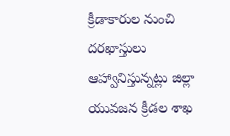క్రీడాకారుల నుంచి దరఖాస్తులు ఆహ్వానిస్తున్నట్లు జిల్లా యువజన క్రీడల శాఖ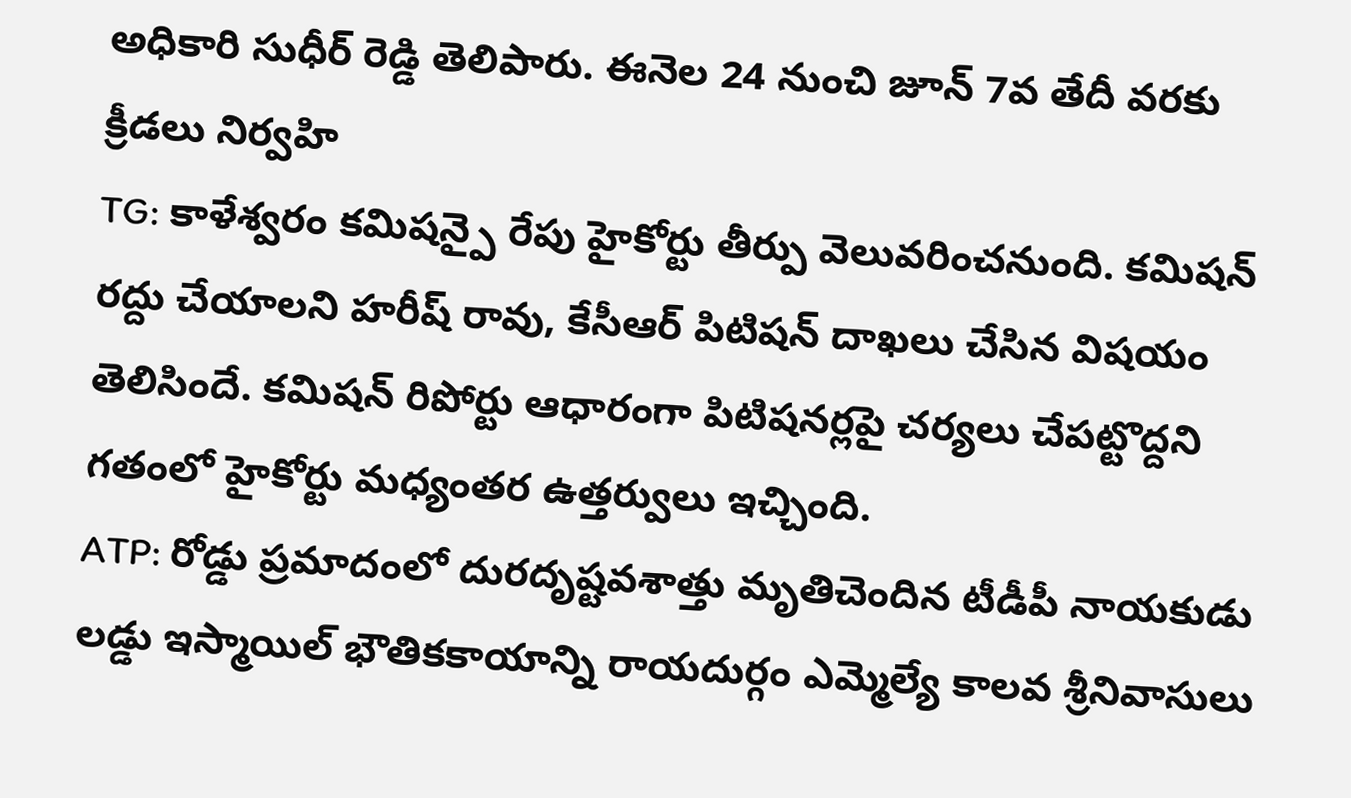అధికారి సుధీర్ రెడ్డి తెలిపారు. ఈనెల 24 నుంచి జూన్ 7వ తేదీ వరకు క్రీడలు నిర్వహి
TG: కాళేశ్వరం కమిషన్పై రేపు హైకోర్టు తీర్పు వెలువరించనుంది. కమిషన్ రద్దు చేయాలని హరీష్ రావు, కేసీఆర్ పిటిషన్ దాఖలు చేసిన విషయం తెలిసిందే. కమిషన్ రిపోర్టు ఆధారంగా పిటిషనర్లపై చర్యలు చేపట్టొద్దని గతంలో హైకోర్టు మధ్యంతర ఉత్తర్వులు ఇచ్చింది.
ATP: రోడ్డు ప్రమాదంలో దురదృష్టవశాత్తు మృతిచెందిన టీడీపీ నాయకుడు లడ్డు ఇస్మాయిల్ భౌతికకాయాన్ని రాయదుర్గం ఎమ్మెల్యే కాలవ శ్రీనివాసులు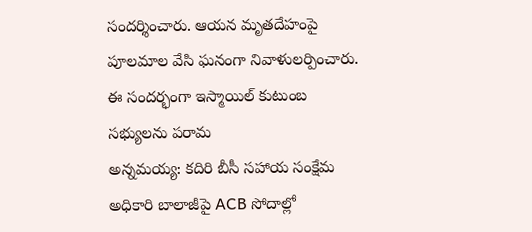సందర్శించారు. ఆయన మృతదేహంపై పూలమాల వేసి ఘనంగా నివాళులర్పించారు. ఈ సందర్భంగా ఇస్మాయిల్ కుటుంబ సభ్యులను పరామ
అన్నమయ్య: కదిరి బీసీ సహాయ సంక్షేమ అధికారి బాలాజీపై ACB సోదాల్లో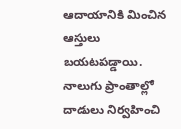ఆదాయానికి మించిన ఆస్తులు బయటపడ్డాయి. నాలుగు ప్రాంతాల్లో దాడులు నిర్వహించి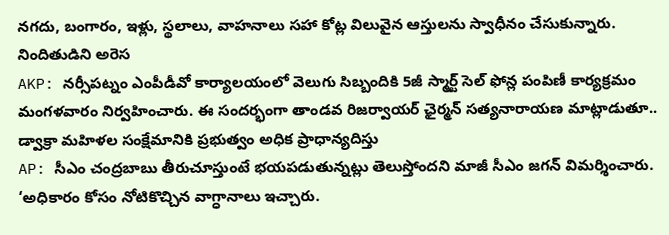నగదు, బంగారం, ఇళ్లు, స్థలాలు, వాహనాలు సహా కోట్ల విలువైన ఆస్తులను స్వాధీనం చేసుకున్నారు. నిందితుడిని అరెస
AKP: నర్సీపట్నం ఎంపీడీవో కార్యాలయంలో వెలుగు సిబ్బందికి 5జీ స్మార్ట్ సెల్ ఫోన్ల పంపిణీ కార్యక్రమం మంగళవారం నిర్వహించారు. ఈ సందర్భంగా తాండవ రిజర్వాయర్ ఛైర్మన్ సత్యనారాయణ మాట్లాడుతూ.. డ్వాక్రా మహిళల సంక్షేమానికి ప్రభుత్వం అధిక ప్రాధాన్యదిస్తు
AP: సీఎం చంద్రబాబు తీరుచూస్తుంటే భయపడుతున్నట్లు తెలుస్తోందని మాజీ సీఎం జగన్ విమర్శించారు. ‘అధికారం కోసం నోటికొచ్చిన వాగ్ధానాలు ఇచ్చారు.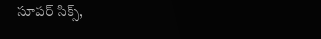సూపర్ సిక్స్,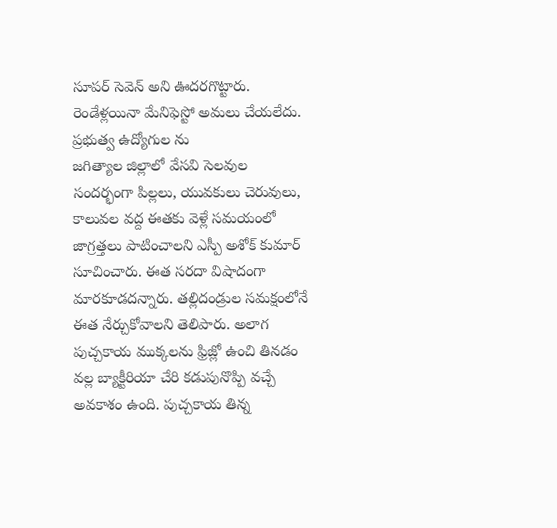సూపర్ సెవెన్ అని ఊదరగొట్టారు. రెండేళ్లయినా మేనిఫెస్టో అమలు చేయలేదు. ప్రభుత్వ ఉద్యోగుల ను
జగిత్యాల జిల్లాలో వేసవి సెలవుల సందర్భంగా పిల్లలు, యువకులు చెరువులు, కాలువల వద్ద ఈతకు వెళ్లే సమయంలో జాగ్రత్తలు పాటించాలని ఎస్పీ అశోక్ కుమార్ సూచించారు. ఈత సరదా విషాదంగా మారకూడదన్నారు. తల్లిదండ్రుల సమక్షంలోనే ఈత నేర్చుకోవాలని తెలిపారు. అలాగ
పుచ్చకాయ ముక్కలను ఫ్రిజ్లో ఉంచి తినడం వల్ల బ్యాక్టీరియా చేరి కడుపునొప్పి వచ్చే అవకాశం ఉంది. పుచ్చకాయ తిన్న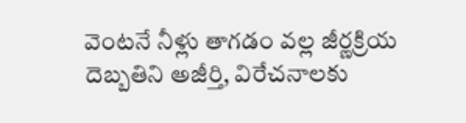వెంటనే నీళ్లు తాగడం వల్ల జీర్ణక్రియ దెబ్బతిని అజీర్తి, విరేచనాలకు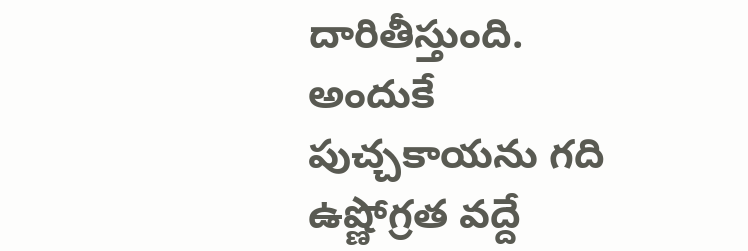దారితీస్తుంది. అందుకే పుచ్చకాయను గది ఉష్ణోగ్రత వద్దే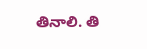తినాలి. తి